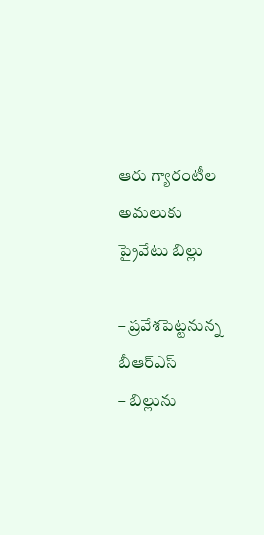ఆరు గ్యారంటీల అమలుకు ప్రైవేటు బిల్లు

– ప్రవేశపెట్టనున్న బీఆర్ఎస్
– బిల్లును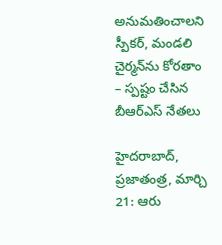అనుమతించాలని స్పీకర్, మండలి చైర్మన్‌ను కోరతాం
– స్పష్టం చేసిన బీఆర్ఎస్ నేతలు

హైదరాబాద్, ప్రజాతంత్ర, మార్చి 21: ఆరు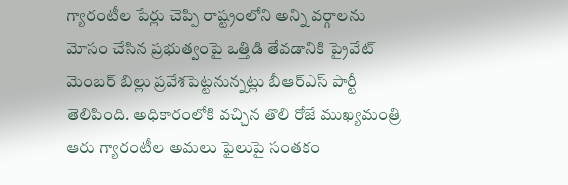గ్యారంటీల పేర్లు చెప్పి రాష్ట్రంలోని అన్ని వర్గాలను మోసం చేసిన ప్రభుత్వంపై ఒత్తిడి తేవడానికి ప్రైవేట్ మెంబర్ బిల్లు ప్రవేశపెట్టనున్నట్లు బీఆర్‌ఎస్ పార్టీ తెలిపింది. అధికారంలోకి వచ్చిన తొలి రోజే ముఖ్యమంత్రి ఆరు గ్యారంటీల అమలు ఫైలుపై సంతకం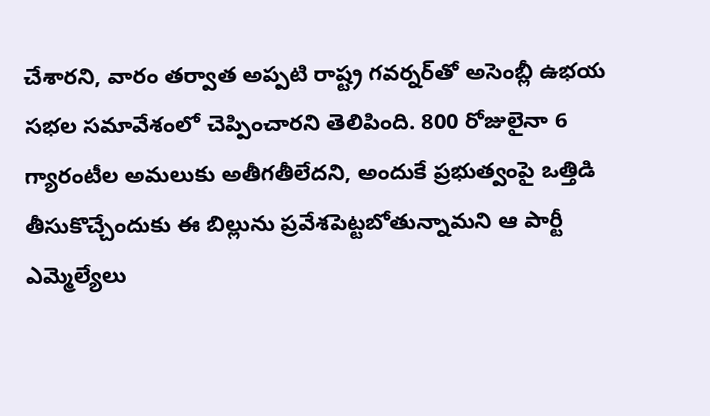చేశారని, వారం తర్వాత అప్పటి రాష్ట్ర గవర్నర్‌తో అసెంబ్లీ ఉభయ సభల సమావేశంలో చెప్పించారని తెలిపింది. 800 రోజులైనా 6 గ్యారంటీల అమలుకు అతీగతీలేదని, అందుకే ప్రభుత్వంపై ఒత్తిడి తీసుకొచ్చేందుకు ఈ బిల్లును ప్రవేశపెట్టబోతున్నామని ఆ పార్టీ ఎమ్మెల్యేలు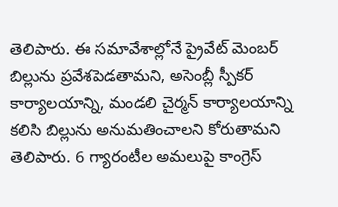తెలిపారు. ఈ సమావేశాల్లోనే ప్రైవేట్ మెంబర్ బిల్లును ప్రవేశపెడతామని, అసెంబ్లీ స్పీకర్ కార్యాలయాన్ని, మండలి చైర్మన్ కార్యాలయాన్ని కలిసి బిల్లును అనుమతించాలని కోరుతామని తెలిపారు. 6 గ్యారంటీల అమలుపై కాంగ్రెస్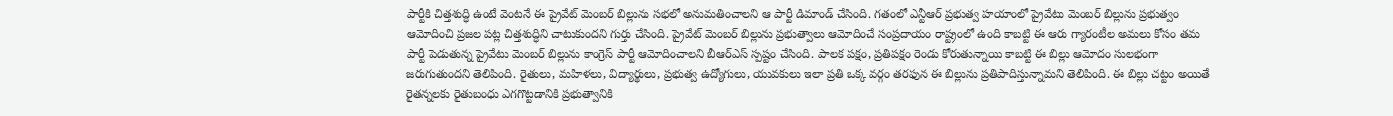పార్టీకి చిత్తశుద్ధి ఉంటే వెంటనే ఈ ప్రైవేట్ మెంబర్ బిల్లును సభలో అనుమతించాలని ఆ పార్టీ డిమాండ్ చేసింది. గతంలో ఎన్టీఆర్ ప్రభుత్వ హయాంలో ప్రైవేటు మెంబర్ బిల్లును ప్రభుత్వం ఆమోదించి ప్రజల పట్ల చిత్తశుద్ధిని చాటుకుందని గుర్తు చేసింది. ప్రైవేట్ మెంబర్ బిల్లును ప్రభుత్వాలు ఆమోదించే సంప్రదాయం రాష్ట్రంలో ఉంది కాబట్టి ఈ ఆరు గ్యారంటీల అమలు కోసం తమ పార్టీ పెడుతున్న ప్రైవేటు మెంబర్ బిల్లును కాంగ్రెస్ పార్టీ ఆమోదించాలని బీఆర్‌ఎస్ స్పష్టం చేసింది. పాలక పక్షం, ప్రతిపక్షం రెండు కోరుతున్నాయి కాబట్టి ఈ బిల్లు ఆమోదం సులభంగా జరుగుతుందని తెలిపింది. రైతులు, మహిళలు, విద్యార్థులు, ప్రభుత్వ ఉద్యోగులు, యువకులు ఇలా ప్రతి ఒక్క వర్గం తరఫున ఈ బిల్లును ప్రతిపాదిస్తున్నామని తెలిపింది. ఈ బిల్లు చట్టం అయితే రైతన్నలకు రైతుబంధు ఎగగొట్టడానికి ప్రభుత్వానికి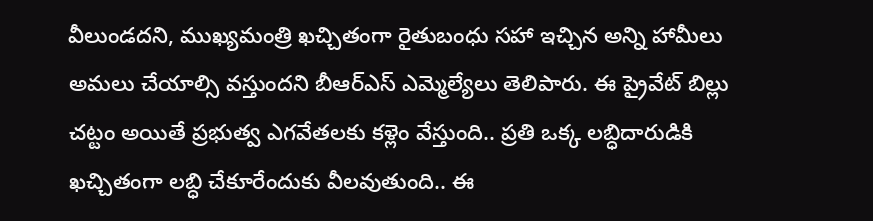వీలుండదని, ముఖ్యమంత్రి ఖచ్చితంగా రైతుబంధు సహా ఇచ్చిన అన్ని హామీలు అమలు చేయాల్సి వస్తుందని బీఆర్ఎస్ ఎమ్మెల్యేలు తెలిపారు. ఈ ప్రైవేట్ బిల్లు చట్టం అయితే ప్రభుత్వ ఎగవేతలకు కళ్లెం వేస్తుంది.. ప్రతి ఒక్క లబ్ధిదారుడికి ఖచ్చితంగా లబ్ధి చేకూరేందుకు వీలవుతుంది.. ఈ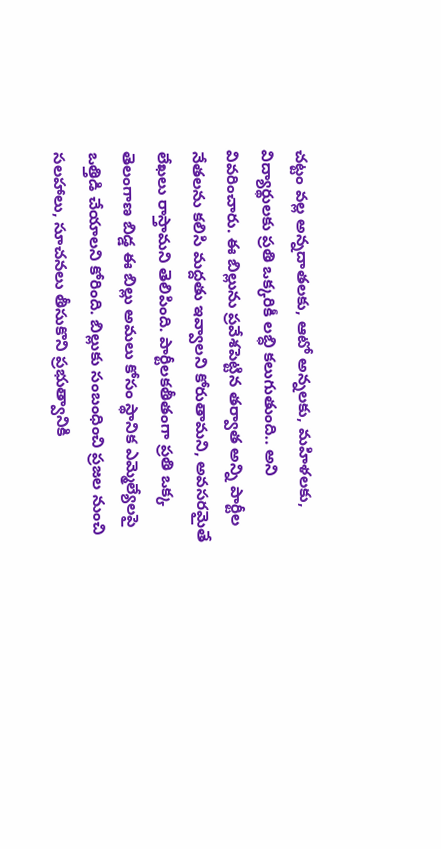చట్టం వల్ల అన్నదాతలకు, ఆటో అన్నలకు, మహిళలకు, విద్యార్థులకు ప్రతి ఒక్కరికీ లబ్ధి కలుగుతుంది.. అని వివరించారు. ఈ బిల్లును ప్రవేశపెట్టిన తర్వాత అన్ని పార్టీల నేతలను కలిసి మద్దతు ఇవ్వాలని కోరుతామని, అవసరమైతే లేఖలు రాస్తామని తెలిపింది. పార్టీలకతీతంగా ప్రతి ఒక్క తెలంగాణ బిడ్డ ఈ బిల్లు అమలు కోసం స్థానిక ఎమ్మెల్యేలపై ఒత్తిడి చేయాలని కోరింది. బిల్లుకు సంబంధించి ప్రజల నుంచి సలహాలు, సూచనలు తీసుకొని ప్రభుత్వానికి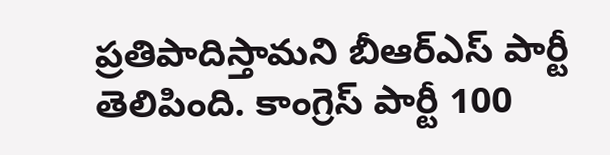ప్రతిపాదిస్తామని బీఆర్ఎస్ పార్టీ తెలిపింది. కాంగ్రెస్ పార్టీ 100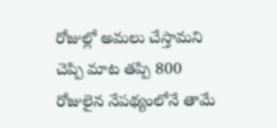రోజుల్లో అమలు చేస్తామని చెప్పి మాట తప్పి 800 రోజులైన నేపథ్యంలోనే తామే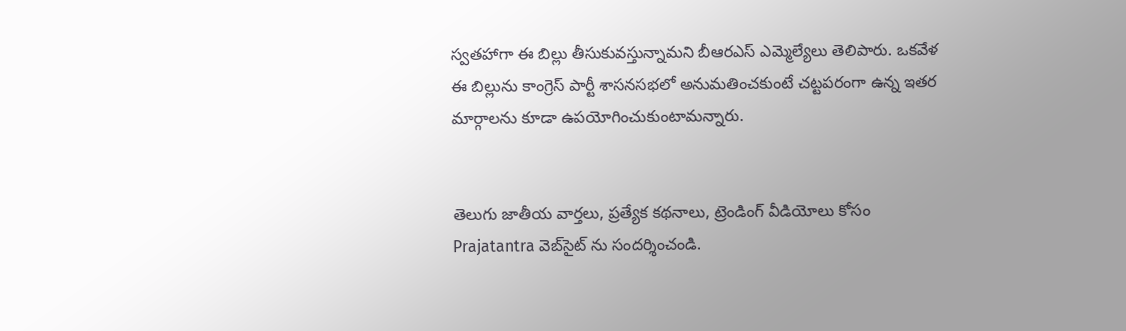స్వతహాగా ఈ బిల్లు తీసుకువస్తున్నామని బీఆరఎస్ ఎమ్మెల్యేలు తెలిపారు. ఒకవేళ ఈ బిల్లును కాంగ్రెస్ పార్టీ శాసనసభలో అనుమతించకుంటే చట్టపరంగా ఉన్న ఇతర మార్గాలను కూడా ఉపయోగించుకుంటామన్నారు.


తెలుగు జాతీయ వార్తలు, ప్రత్యేక కథనాలు, ట్రెండింగ్ వీడియోలు కోసం Prajatantra వెబ్‌సైట్ ను సందర్శించండి.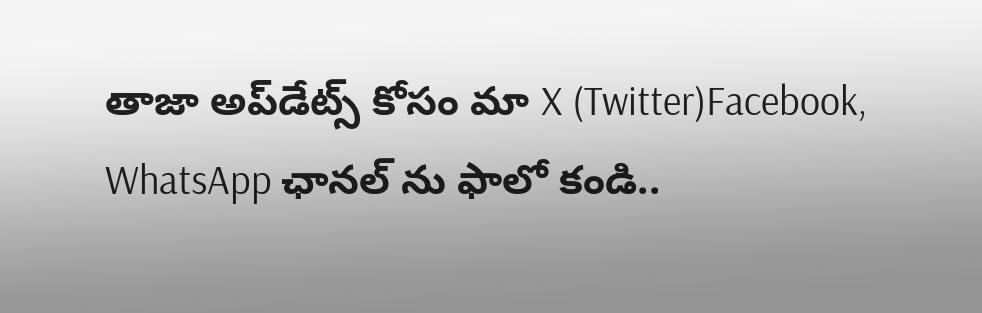తాజా అప్‌డేట్స్ కోసం మా X (Twitter)Facebook, WhatsApp ఛానల్ ను ఫాలో కండి..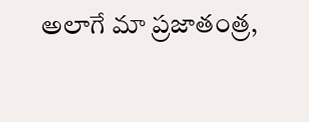అలాగే మా ప్రజాతంత్ర,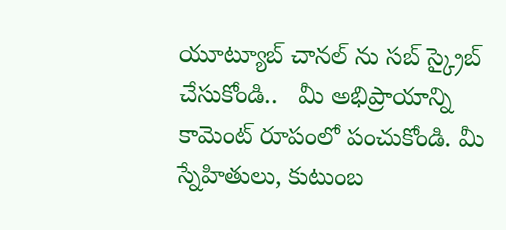యూట్యూబ్ చానల్ ను సబ్ స్క్రైబ్ చేసుకోండి..   మీ అభిప్రాయాన్ని కామెంట్ రూపంలో పంచుకోండి. మీ స్నేహితులు, కుటుంబ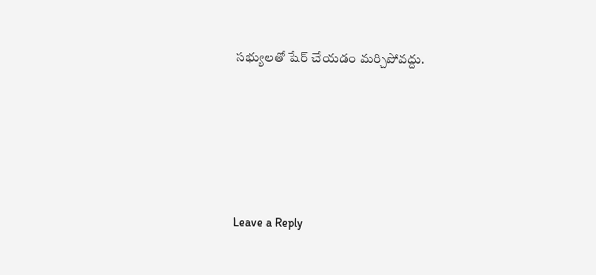సభ్యులతో షేర్ చేయడం మర్చిపోవద్దు.





Leave a Reply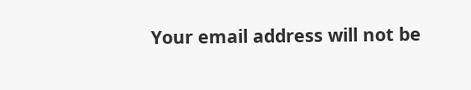Your email address will not be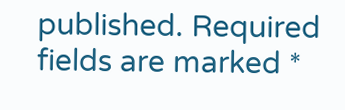published. Required fields are marked *